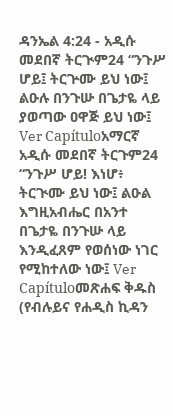ዳንኤል 4:24 - አዲሱ መደበኛ ትርጒም24 “ንጉሥ ሆይ፤ ትርጕሙ ይህ ነው፤ ልዑሉ በንጉሡ በጌታዬ ላይ ያወጣው ዐዋጅ ይህ ነው፤ Ver Capítuloአማርኛ አዲሱ መደበኛ ትርጉም24 “ንጉሥ ሆይ! እነሆ፥ ትርጒሙ ይህ ነው፤ ልዑል እግዚአብሔር በአንተ በጌታዬ በንጉሡ ላይ እንዲፈጸም የወሰነው ነገር የሚከተለው ነው፤ Ver Capítuloመጽሐፍ ቅዱስ (የብሉይና የሐዲስ ኪዳን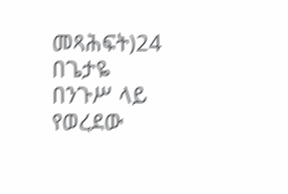መጻሕፍት)24 በጌታዬ በንጉሥ ላይ የወረደው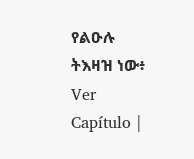የልዑሉ ትእዛዝ ነው፥ Ver Capítulo |